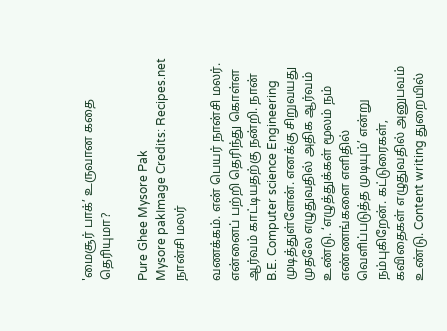'மைசூர் பாக்’ உருவான கதை தெரியுமா?

Pure Ghee Mysore Pak
Mysore pakImage Credits: Recipes.net
நான்சி மலர்

வணக்கம். என் பெயர் நான்சி மலர். என்னைப் பற்றி தெரிந்து கொள்ள ஆர்வம் காட்டியதற்கு நன்றி. நான் B.E. Computer science Engineering முடித்துள்ளேன். எனக்கு சிறுவயது முதலே எழுதுவதில் அதிக ஆர்வம் உண்டு. ‘எழுத்துக்கள் மூலம் நம் எண்ணங்களை எளிதில் வெளிப்படுத்த முடியும்’ என்று நம்புகிறேன். கட்டுரைகள், கவிதைகள் எழுதுவதில் அனுபவம் உண்டு. Content writing துறையில்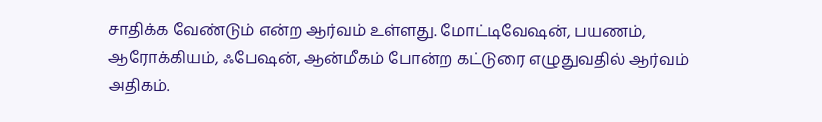சாதிக்க வேண்டும் என்ற ஆர்வம் உள்ளது. மோட்டிவேஷன், பயணம், ஆரோக்கியம், ஃபேஷன், ஆன்மீகம் போன்ற கட்டுரை எழுதுவதில் ஆர்வம் அதிகம்.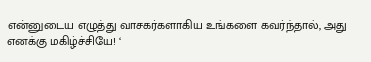என்னுடைய எழுத்து வாசகர்களாகிய உங்களை கவர்ந்தால், அது எனக்கு மகிழ்ச்சியே! ‘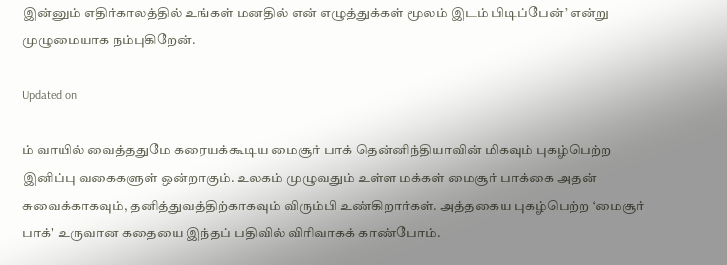இன்னும் எதிர்காலத்தில் உங்கள் மனதில் என் எழுத்துக்கள் மூலம் இடம் பிடிப்பேன்’ என்று முழுமையாக நம்புகிறேன்.

Updated on

ம் வாயில் வைத்ததுமே கரையக்கூடிய மைசூர் பாக் தென்னிந்தியாவின் மிகவும் புகழ்பெற்ற இனிப்பு வகைகளுள் ஒன்றாகும். உலகம் முழுவதும் உள்ள மக்கள் மைசூர் பாக்கை அதன் சுவைக்காகவும், தனித்துவத்திற்காகவும் விரும்பி உண்கிறார்கள். அத்தகைய புகழ்பெற்ற ‘மைசூர் பாக்' உருவான கதையை இந்தப் பதிவில் விரிவாகக் காண்போம்.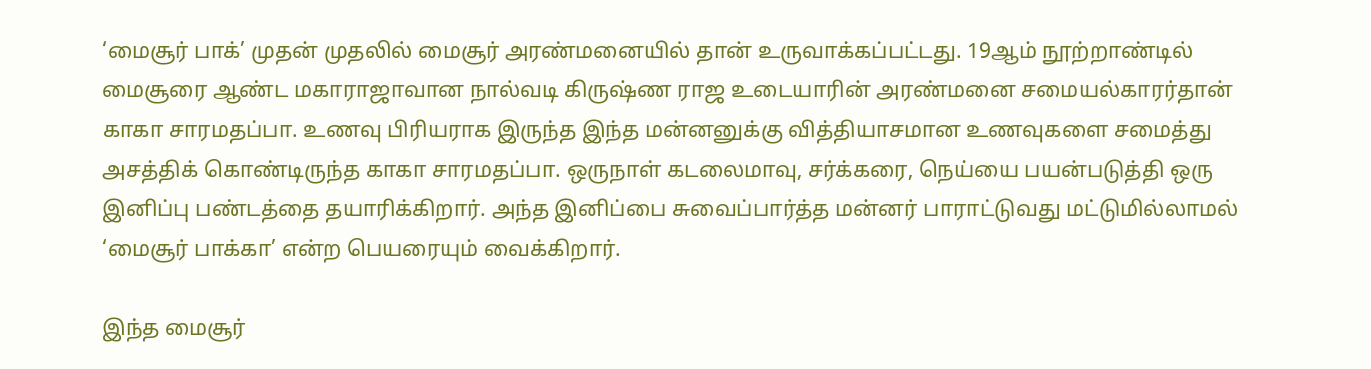‘மைசூர் பாக்’ முதன் முதலில் மைசூர் அரண்மனையில் தான் உருவாக்கப்பட்டது. 19ஆம் நூற்றாண்டில் மைசூரை ஆண்ட மகாராஜாவான நால்வடி கிருஷ்ண ராஜ உடையாரின் அரண்மனை சமையல்காரர்தான் காகா சாரமதப்பா. உணவு பிரியராக இருந்த இந்த மன்னனுக்கு வித்தியாசமான உணவுகளை சமைத்து அசத்திக் கொண்டிருந்த காகா சாரமதப்பா. ஒருநாள் கடலைமாவு, சர்க்கரை, நெய்யை பயன்படுத்தி ஒரு இனிப்பு பண்டத்தை தயாரிக்கிறார். அந்த இனிப்பை சுவைப்பார்த்த மன்னர் பாராட்டுவது மட்டுமில்லாமல் ‘மைசூர் பாக்கா’ என்ற பெயரையும் வைக்கிறார்.

இந்த மைசூர்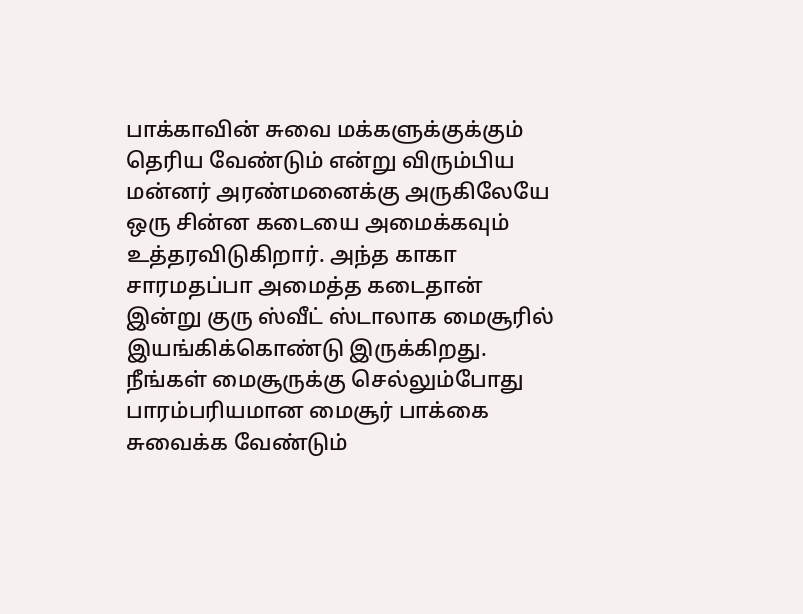பாக்காவின் சுவை மக்களுக்குக்கும் தெரிய வேண்டும் என்று விரும்பிய மன்னர் அரண்மனைக்கு அருகிலேயே ஒரு சின்ன கடையை அமைக்கவும் உத்தரவிடுகிறார். அந்த காகா சாரமதப்பா அமைத்த கடைதான் இன்று குரு ஸ்வீட் ஸ்டாலாக மைசூரில் இயங்கிக்கொண்டு இருக்கிறது. நீங்கள் மைசூருக்கு செல்லும்போது பாரம்பரியமான மைசூர் பாக்கை சுவைக்க வேண்டும்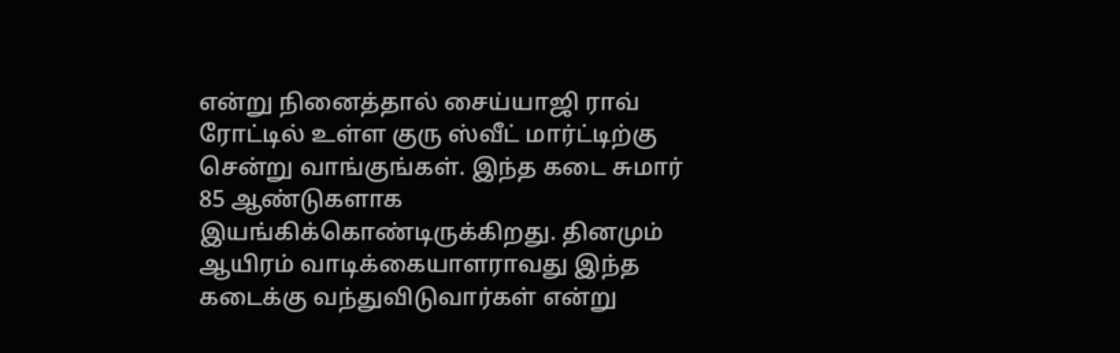என்று நினைத்தால் சைய்யாஜி ராவ் ரோட்டில் உள்ள குரு ஸ்வீட் மார்ட்டிற்கு சென்று வாங்குங்கள். இந்த கடை சுமார் 85 ஆண்டுகளாக இயங்கிக்கொண்டிருக்கிறது. தினமும் ஆயிரம் வாடிக்கையாளராவது இந்த கடைக்கு வந்துவிடுவார்கள் என்று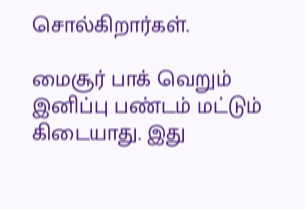சொல்கிறார்கள்.

மைசூர் பாக் வெறும் இனிப்பு பண்டம் மட்டும் கிடையாது. இது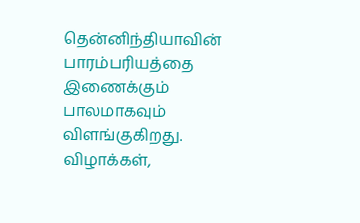தென்னிந்தியாவின் பாரம்பரியத்தை இணைக்கும் பாலமாகவும் விளங்குகிறது. விழாக்கள்,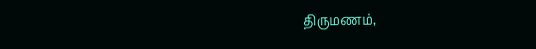திருமணம்,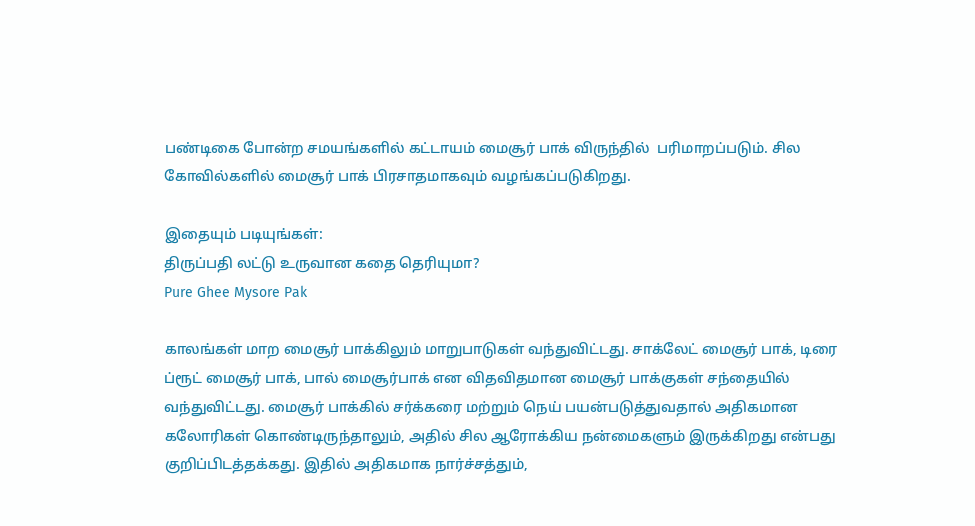பண்டிகை போன்ற சமயங்களில் கட்டாயம் மைசூர் பாக் விருந்தில்  பரிமாறப்படும். சில கோவில்களில் மைசூர் பாக் பிரசாதமாகவும் வழங்கப்படுகிறது.

இதையும் படியுங்கள்:
திருப்பதி லட்டு உருவான கதை தெரியுமா?
Pure Ghee Mysore Pak

காலங்கள் மாற மைசூர் பாக்கிலும் மாறுபாடுகள் வந்துவிட்டது. சாக்லேட் மைசூர் பாக், டிரை ப்ரூட் மைசூர் பாக், பால் மைசூர்பாக் என விதவிதமான மைசூர் பாக்குகள் சந்தையில் வந்துவிட்டது. மைசூர் பாக்கில் சர்க்கரை மற்றும் நெய் பயன்படுத்துவதால் அதிகமான கலோரிகள் கொண்டிருந்தாலும், அதில் சில ஆரோக்கிய நன்மைகளும் இருக்கிறது என்பது குறிப்பிடத்தக்கது. இதில் அதிகமாக நார்ச்சத்தும்,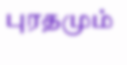புரதமும்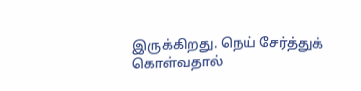இருக்கிறது. நெய் சேர்த்துக் கொள்வதால்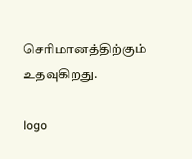செரிமானத்திற்கும் உதவுகிறது.

logo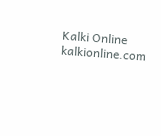Kalki Online
kalkionline.com